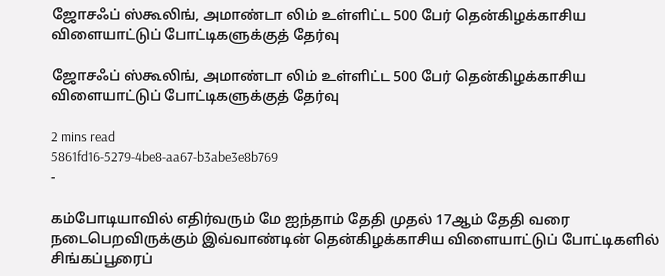ஜோசஃப் ஸ்கூலிங், அமாண்டா லிம் உள்ளிட்ட 500 பேர் தென்கிழக்காசிய விளையாட்டுப் போட்டிகளுக்குத் தேர்வு

ஜோசஃப் ஸ்கூலிங், அமாண்டா லிம் உள்ளிட்ட 500 பேர் தென்கிழக்காசிய விளையாட்டுப் போட்டிகளுக்குத் தேர்வு

2 mins read
5861fd16-5279-4be8-aa67-b3abe3e8b769
-

கம்போடியாவில் எதிர்வரும் மே ஐந்தாம் தேதி முதல் 17ஆம் தேதி வரை நடைபெறவிருக்கும் இவ்வாண்டின் தென்கிழக்காசிய விளையாட்டுப் போட்டிகளில் சிங்கப்பூரைப்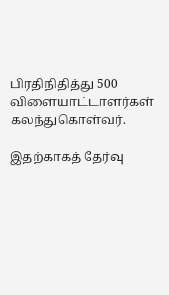பிரதிநிதித்து 500 விளையாட்டாளர்கள் கலந்துகொள்வர்.

இதற்காகத் தேர்வு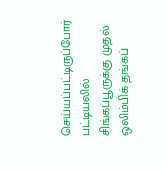செய்யப்பட்டிருப்போர் பட்டியலில் சிங்கப்பூருக்கு முதல் ஒலிம்பிக் தங்கப்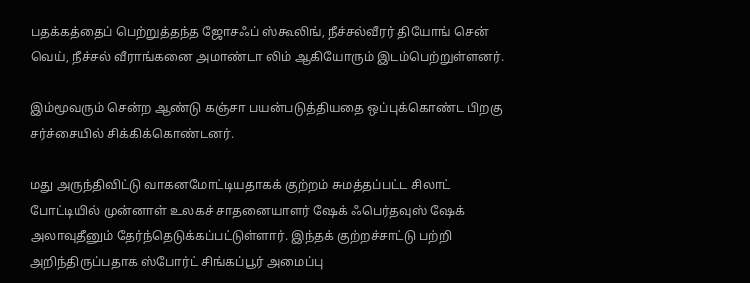பதக்கத்தைப் பெற்றுத்தந்த ஜோசஃப் ஸ்கூலிங், நீச்சல்வீரர் தியோங் சென் வெய், நீச்சல் வீராங்கனை அமாண்டா லிம் ஆகியோரும் இடம்பெற்றுள்ளனர்.

இம்மூவரும் சென்ற ஆண்டு கஞ்சா பயன்படுத்தியதை ஒப்புக்கொண்ட பிறகு சர்ச்சையில் சிக்கிக்கொண்டனர்.

மது அருந்திவிட்டு வாகனமோட்டியதாகக் குற்றம் சுமத்தப்பட்ட சிலாட் போட்டியில் முன்னாள் உலகச் சாதனையாளர் ஷேக் ஃபெர்தவுஸ் ஷேக் அலாவுதீனும் தேர்ந்தெடுக்கப்பட்டுள்ளார். இந்தக் குற்றச்சாட்டு பற்றி அறிந்திருப்பதாக ஸ்போர்ட் சிங்கப்பூர் அமைப்பு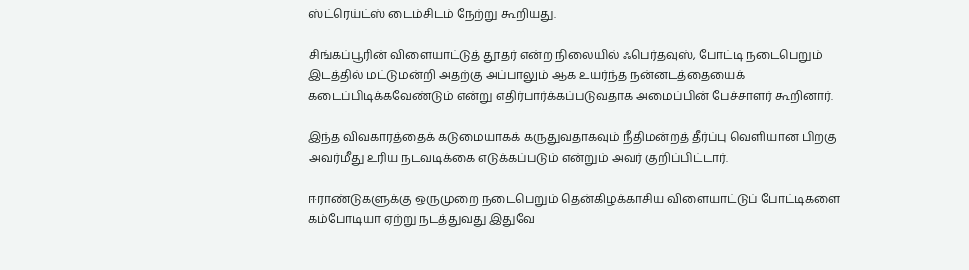ஸ்ட்ரெய்ட்ஸ் டைம்சிடம் நேற்று கூறியது.

சிங்கப்பூரின் விளையாட்டுத் தூதர் என்ற நிலையில் ஃபெர்தவுஸ், போட்டி நடைபெறும் இடத்தில் மட்டுமன்றி அதற்கு அப்பாலும் ஆக உயர்ந்த நன்னடத்தையைக் கடைப்பிடிக்கவேண்டும் என்று எதிர்பார்க்கப்படுவதாக அமைப்பின் பேச்சாளர் கூறினார்.

இந்த விவகாரத்தைக் கடுமையாகக் கருதுவதாகவும் நீதிமன்றத் தீர்ப்பு வெளியான பிறகு அவர்மீது உரிய நடவடிக்கை எடுக்கப்படும் என்றும் அவர் குறிப்பிட்டார்.

ஈராண்டுகளுக்கு ஒருமுறை நடைபெறும் தென்கிழக்காசிய விளையாட்டுப் போட்டிகளை கம்போடியா ஏற்று நடத்துவது இதுவே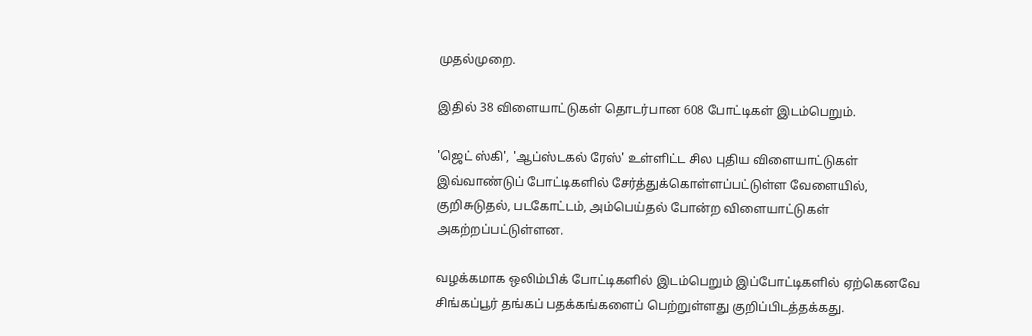முதல்முறை.

இதில் 38 விளையாட்டுகள் தொடர்பான 608 போட்டிகள் இடம்பெறும்.

'ஜெட் ஸ்கி', 'ஆப்ஸ்டகல் ரேஸ்' உள்ளிட்ட சில புதிய விளையாட்டுகள் இவ்வாண்டுப் போட்டிகளில் சேர்த்துக்கொள்ளப்பட்டுள்ள வேளையில், குறிசுடுதல், படகோட்டம், அம்பெய்தல் போன்ற விளையாட்டுகள் அகற்றப்பட்டுள்ளன.

வழக்கமாக ஒலிம்பிக் போட்டிகளில் இடம்பெறும் இப்போட்டிகளில் ஏற்கெனவே சிங்கப்பூர் தங்கப் பதக்கங்களைப் பெற்றுள்ளது குறிப்பிடத்தக்கது.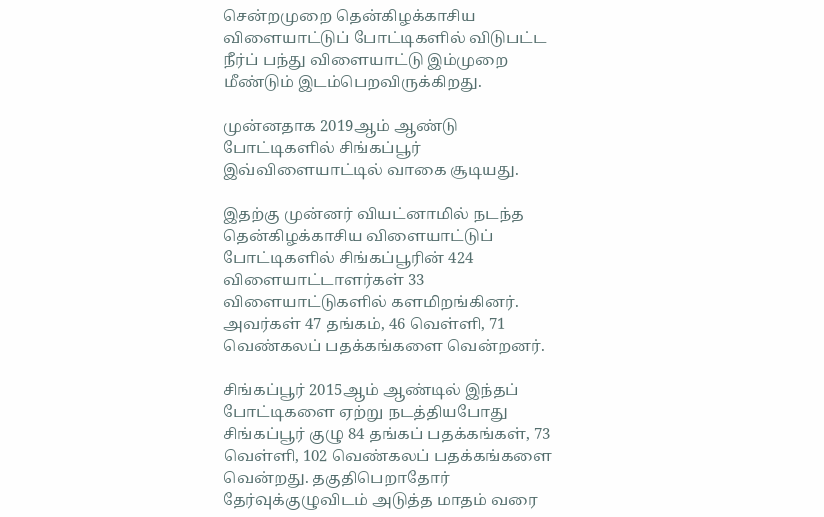சென்றமுறை தென்கிழக்காசிய விளையாட்டுப் போட்டிகளில் விடுபட்ட நீர்ப் பந்து விளையாட்டு இம்முறை மீண்டும் இடம்பெறவிருக்கிறது.

முன்னதாக 2019ஆம் ஆண்டு போட்டிகளில் சிங்கப்பூர் இவ்விளையாட்டில் வாகை சூடியது.

இதற்கு முன்னர் வியட்னாமில் நடந்த தென்கிழக்காசிய விளையாட்டுப் போட்டிகளில் சிங்கப்பூரின் 424 விளையாட்டாளர்கள் 33 விளையாட்டுகளில் களமிறங்கினர். அவர்கள் 47 தங்கம், 46 வெள்ளி, 71 வெண்கலப் பதக்கங்களை வென்றனர்.

சிங்கப்பூர் 2015ஆம் ஆண்டில் இந்தப் போட்டிகளை ஏற்று நடத்தியபோது சிங்கப்பூர் குழு 84 தங்கப் பதக்கங்கள், 73 வெள்ளி, 102 வெண்கலப் பதக்கங்களை வென்றது. தகுதிபெறாதோர் தேர்வுக்குழுவிடம் அடுத்த மாதம் வரை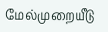மேல்முறையீடு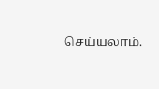செய்யலாம்.